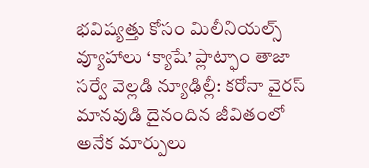భవిష్యత్తు కోసం మిలీనియల్స్ వ్యూహాలు ‘క్యాషే’ ప్లాట్ఫాం తాజా సర్వే వెల్లడి న్యూఢిల్లీ: కరోనా వైరస్ మానవుడి దైనందిన జీవితంలో అనేక మార్పులు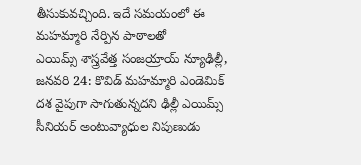తీసుకువచ్చింది. ఇదే సమయంలో ఈ మహమ్మారి నేర్పిన పాఠాలతో
ఎయిమ్స్ శాస్త్రవేత్త సంజయ్రాయ్ న్యూఢిల్లీ, జనవరి 24: కొవిడ్ మహమ్మారి ఎండెమిక్ దశ వైపుగా సాగుతున్నదని ఢిల్లీ ఎయిమ్స్ సీనియర్ అంటువ్యాధుల నిపుణుడు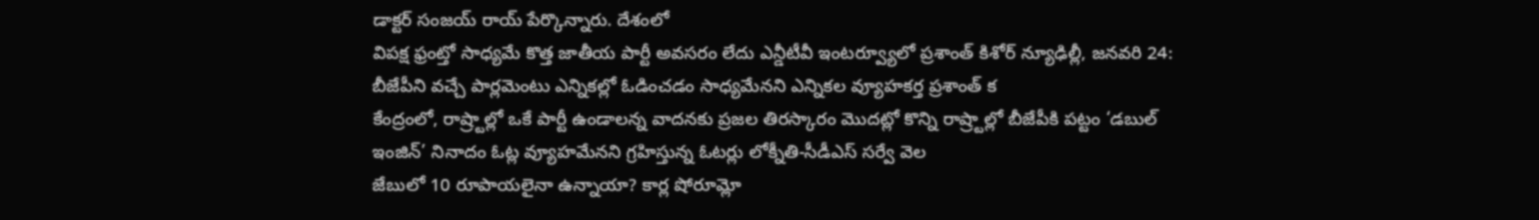డాక్టర్ సంజయ్ రాయ్ పేర్కొన్నారు. దేశంలో
విపక్ష ఫ్రంట్తో సాధ్యమే కొత్త జాతీయ పార్టీ అవసరం లేదు ఎన్డీటీవీ ఇంటర్వ్యూలో ప్రశాంత్ కిశోర్ న్యూఢిల్లీ, జనవరి 24: బీజేపీని వచ్చే పార్లమెంటు ఎన్నికల్లో ఓడించడం సాధ్యమేనని ఎన్నికల వ్యూహకర్త ప్రశాంత్ క
కేంద్రంలో, రాష్ర్టాల్లో ఒకే పార్టీ ఉండాలన్న వాదనకు ప్రజల తిరస్కారం మొదట్లో కొన్ని రాష్ర్టాల్లో బీజేపీకి పట్టం ‘డబుల్ ఇంజిన్’ నినాదం ఓట్ల వ్యూహమేనని గ్రహిస్తున్న ఓటర్లు లోక్నీతి-సీడీఎస్ సర్వే వెల
జేబులో 10 రూపాయలైనా ఉన్నాయా? కార్ల షోరూమ్లో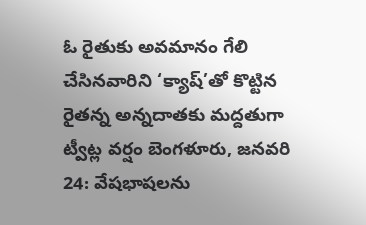ఓ రైతుకు అవమానం గేలి చేసినవారిని ‘క్యాష్’తో కొట్టిన రైతన్న అన్నదాతకు మద్దతుగా ట్వీట్ల వర్షం బెంగళూరు, జనవరి 24: వేషభాషలను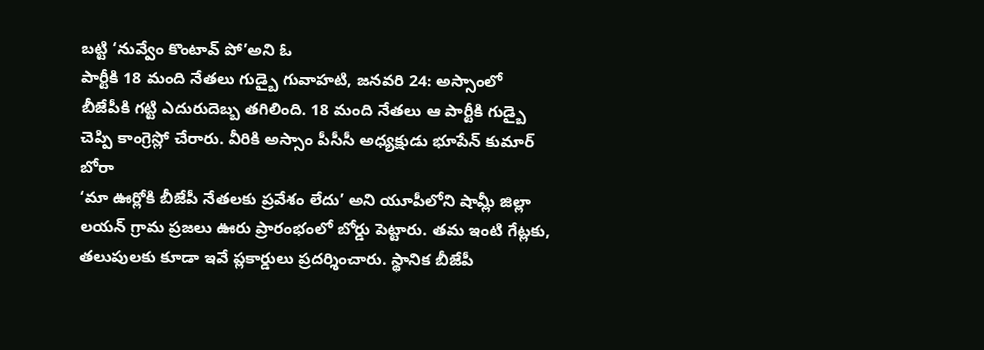బట్టి ‘నువ్వేం కొంటావ్ పో’అని ఓ
పార్టీకి 18 మంది నేతలు గుడ్బై గువాహటి, జనవరి 24: అస్సాంలో బీజేపీకి గట్టి ఎదురుదెబ్బ తగిలింది. 18 మంది నేతలు ఆ పార్టీకి గుడ్బై చెప్పి కాంగ్రెస్లో చేరారు. వీరికి అస్సాం పీసీసీ అధ్యక్షుడు భూపేన్ కుమార్ బోరా
‘మా ఊర్లోకి బీజేపీ నేతలకు ప్రవేశం లేదు’ అని యూపీలోని షామ్లీ జిల్లా లయన్ గ్రామ ప్రజలు ఊరు ప్రారంభంలో బోర్డు పెట్టారు. తమ ఇంటి గేట్లకు, తలుపులకు కూడా ఇవే ప్లకార్డులు ప్రదర్శించారు. స్థానిక బీజేపీ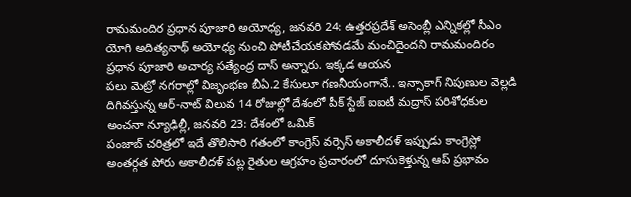రామమందిర ప్రధాన పూజారి అయోధ్య, జనవరి 24: ఉత్తరప్రదేశ్ అసెంబ్లీ ఎన్నికల్లో సీఎం యోగి అదిత్యనాథ్ అయోధ్య నుంచి పోటీచేయకపోవడమే మంచిదైందని రామమందిరం ప్రధాన పూజారి అచార్య సత్యేంద్ర దాస్ అన్నారు. ఇక్కడ ఆయన
పలు మెట్రో నగరాల్లో విజృంభణ బీఏ.2 కేసులూ గణనీయంగానే.. ఇన్సాకాగ్ నిపుణుల వెల్లడి దిగివస్తున్న ఆర్-నాట్ విలువ 14 రోజుల్లో దేశంలో పీక్ స్టేజ్ ఐఐటీ మద్రాస్ పరిశోధకుల అంచనా న్యూఢిల్లీ, జనవరి 23: దేశంలో ఒమిక్
పంజాబ్ చరిత్రలో ఇదే తొలిసారి గతంలో కాంగ్రెస్ వర్సెస్ అకాలీదళ్ ఇప్పుడు కాంగ్రెస్లో అంతర్గత పోరు అకాలీదళ్ పట్ల రైతుల ఆగ్రహం ప్రచారంలో దూసుకెళ్తున్న ఆప్ ప్రభావం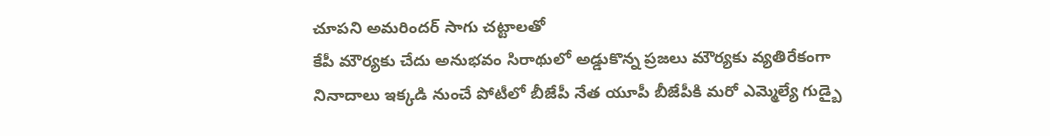చూపని అమరిందర్ సాగు చట్టాలతో
కేపీ మౌర్యకు చేదు అనుభవం సిరాథులో అడ్డుకొన్న ప్రజలు మౌర్యకు వ్యతిరేకంగా నినాదాలు ఇక్కడి నుంచే పోటీలో బీజేపీ నేత యూపీ బీజేపీకి మరో ఎమ్మెల్యే గుడ్బై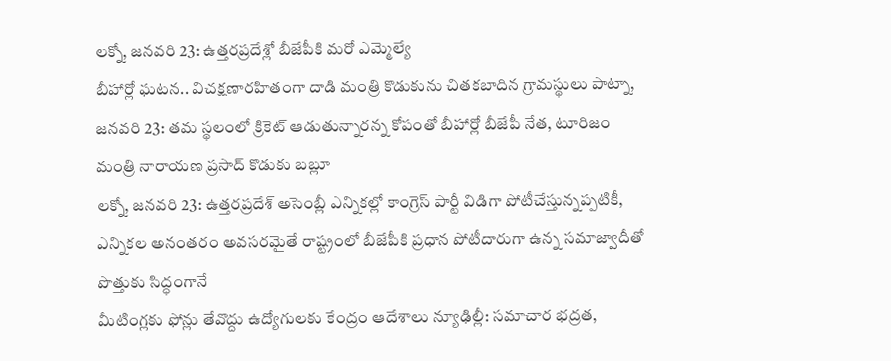లక్నో, జనవరి 23: ఉత్తరప్రదేశ్లో బీజేపీకి మరో ఎమ్మెల్యే
బీహార్లో ఘటన.. విచక్షణారహితంగా దాడి మంత్రి కొడుకును చితకబాదిన గ్రామస్థులు పాట్నా, జనవరి 23: తమ స్థలంలో క్రికెట్ ఆడుతున్నారన్న కోపంతో బీహార్లో బీజేపీ నేత, టూరిజం మంత్రి నారాయణ ప్రసాద్ కొడుకు బబ్లూ
లక్నో, జనవరి 23: ఉత్తరప్రదేశ్ అసెంబ్లీ ఎన్నికల్లో కాంగ్రెస్ పార్టీ విడిగా పోటీచేస్తున్నప్పటికీ, ఎన్నికల అనంతరం అవసరమైతే రాష్ట్రంలో బీజేపీకి ప్రధాన పోటీదారుగా ఉన్న సమాజ్వాదీతో పొత్తుకు సిద్ధంగానే
మీటింగ్లకు ఫోన్లు తేవొద్దు ఉద్యోగులకు కేంద్రం ఆదేశాలు న్యూఢిల్లీ: సమాచార భద్రత,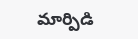మార్పిడి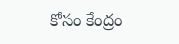కోసం కేంద్రం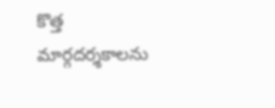కొత్త మార్గదర్శకాలను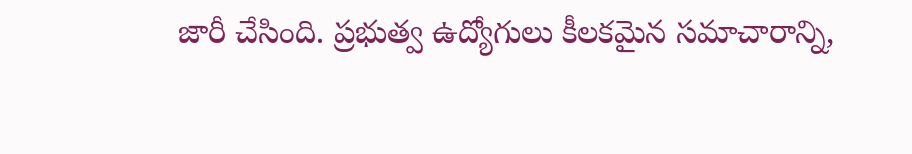జారీ చేసింది. ప్రభుత్వ ఉద్యోగులు కీలకమైన సమాచారాన్ని,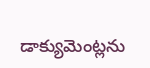డాక్యుమెంట్లను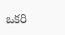ఒకరి